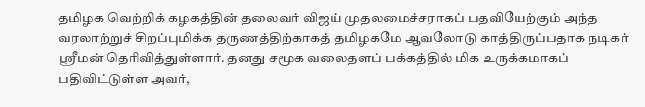தமிழக வெற்றிக் கழகத்தின் தலைவர் விஜய் முதலமைச்சராகப் பதவியேற்கும் அந்த வரலாற்றுச் சிறப்புமிக்க தருணத்திற்காகத் தமிழகமே ஆவலோடு காத்திருப்பதாக நடிகர் ஸ்ரீமன் தெரிவித்துள்ளார். தனது சமூக வலைதளப் பக்கத்தில் மிக உருக்கமாகப் பதிவிட்டுள்ள அவர்,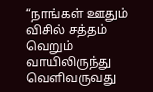“நாங்கள் ஊதும் விசில் சத்தம் வெறும் வாயிலிருந்து வெளிவருவது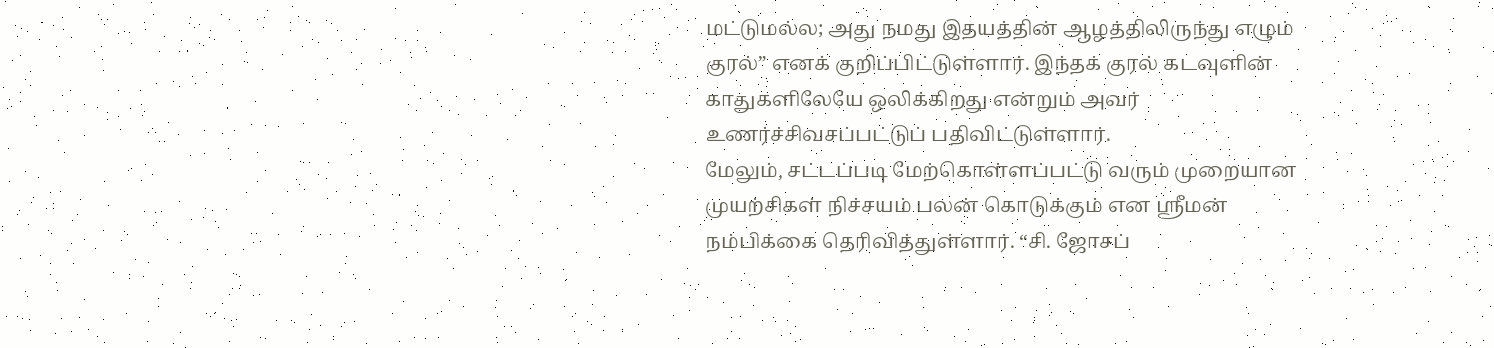மட்டுமல்ல; அது நமது இதயத்தின் ஆழத்திலிருந்து எழும் குரல்” எனக் குறிப்பிட்டுள்ளார். இந்தக் குரல் கடவுளின் காதுகளிலேயே ஒலிக்கிறது என்றும் அவர் உணர்ச்சிவசப்பட்டுப் பதிவிட்டுள்ளார்.
மேலும், சட்டப்படி மேற்கொள்ளப்பட்டு வரும் முறையான முயற்சிகள் நிச்சயம் பலன் கொடுக்கும் என ஸ்ரீமன் நம்பிக்கை தெரிவித்துள்ளார். “சி. ஜோசப்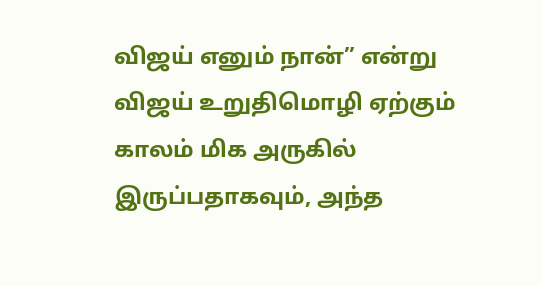விஜய் எனும் நான்” என்று விஜய் உறுதிமொழி ஏற்கும் காலம் மிக அருகில் இருப்பதாகவும், அந்த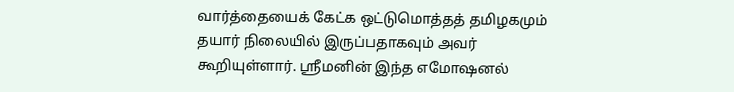வார்த்தையைக் கேட்க ஒட்டுமொத்தத் தமிழகமும் தயார் நிலையில் இருப்பதாகவும் அவர் கூறியுள்ளார். ஸ்ரீமனின் இந்த எமோஷனல்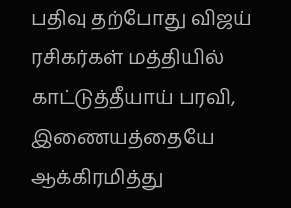பதிவு தற்போது விஜய் ரசிகர்கள் மத்தியில் காட்டுத்தீயாய் பரவி, இணையத்தையே ஆக்கிரமித்து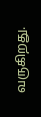வருகிறது.